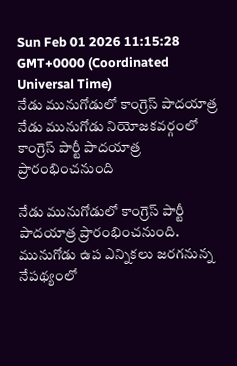Sun Feb 01 2026 11:15:28 GMT+0000 (Coordinated Universal Time)
నేడు మునుగోడులో కాంగ్రెస్ పాదయాత్ర
నేడు మునుగోడు నియోజకవర్గంలో కాంగ్రెస్ పార్టీ పాదయాత్ర ప్రారంభించనుంది

నేడు మునుగోడులో కాంగ్రెస్ పార్టీ పాదయాత్ర ప్రారంభించనుంది. మునుగోడు ఉప ఎన్నికలు జరగనున్న నేపథ్యంలో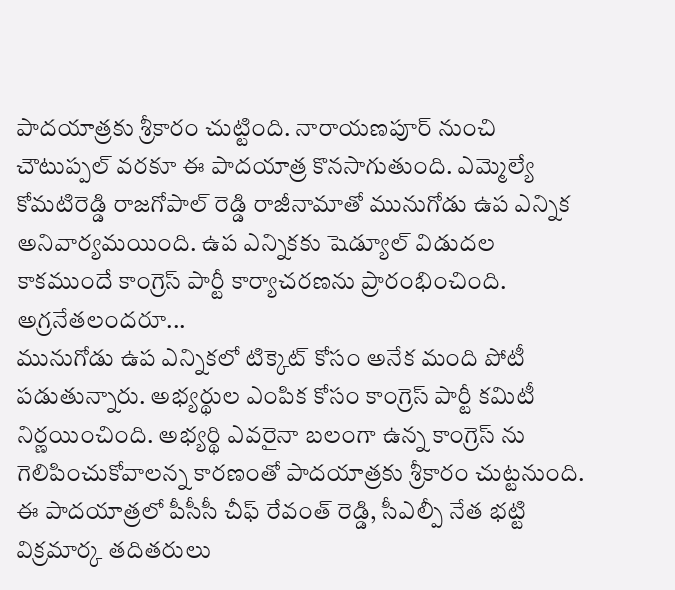పాదయాత్రకు శ్రీకారం చుట్టింది. నారాయణపూర్ నుంచి చౌటుప్పల్ వరకూ ఈ పాదయాత్ర కొనసాగుతుంది. ఎమ్మెల్యే కోమటిరెడ్డి రాజగోపాల్ రెడ్డి రాజీనామాతో మునుగోడు ఉప ఎన్నిక అనివార్యమయింది. ఉప ఎన్నికకు షెడ్యూల్ విడుదల కాకముందే కాంగ్రెస్ పార్టీ కార్యాచరణను ప్రారంభించింది.
అగ్రనేతలందరూ...
మునుగోడు ఉప ఎన్నికలో టిక్కెట్ కోసం అనేక మంది పోటీ పడుతున్నారు. అభ్యర్థుల ఎంపిక కోసం కాంగ్రెస్ పార్టీ కమిటీ నిర్ణయించింది. అభ్యర్థి ఎవరైనా బలంగా ఉన్న కాంగ్రెస్ ను గెలిపించుకోవాలన్న కారణంతో పాదయాత్రకు శ్రీకారం చుట్టనుంది. ఈ పాదయాత్రలో పీసీసీ చీఫ్ రేవంత్ రెడ్డి, సీఎల్పీ నేత భట్టి విక్రమార్క తదితరులు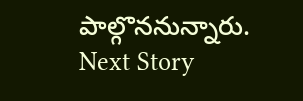పాల్గొననున్నారు.
Next Story